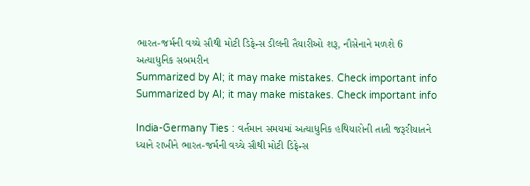ભારત-જર્મની વચ્ચે સૌથી મોટી ડિફેન્સ ડીલની તૈયારીઓ શરૂ, નૌસેનાને મળશે 6 અત્યાધુનિક સબમરીન
Summarized by AI; it may make mistakes. Check important info
Summarized by AI; it may make mistakes. Check important info

India-Germany Ties : વર્તમાન સમયમાં અત્યાધુનિક હથિયારોની તાતી જરૂરીયાતને ધ્યાને રાખીને ભારત-જર્મની વચ્ચે સૌથી મોટી ડિફેન્સ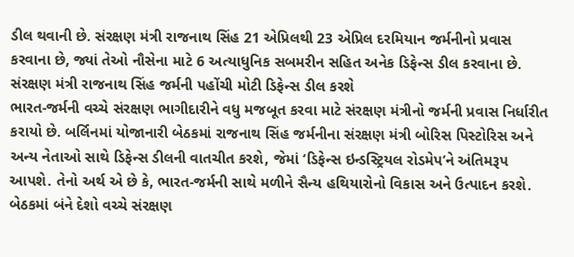ડીલ થવાની છે. સંરક્ષણ મંત્રી રાજનાથ સિંહ 21 એપ્રિલથી 23 એપ્રિલ દરમિયાન જર્મનીનો પ્રવાસ કરવાના છે, જ્યાં તેઓ નૌસેના માટે 6 અત્યાધુનિક સબમરીન સહિત અનેક ડિફેન્સ ડીલ કરવાના છે.
સંરક્ષણ મંત્રી રાજનાથ સિંહ જર્મની પહોંચી મોટી ડિફેન્સ ડીલ કરશે
ભારત-જર્મની વચ્ચે સંરક્ષણ ભાગીદારીને વધુ મજબૂત કરવા માટે સંરક્ષણ મંત્રીનો જર્મની પ્રવાસ નિર્ધારીત કરાયો છે. બર્લિનમાં યોજાનારી બેઠકમાં રાજનાથ સિંહ જર્મનીના સંરક્ષણ મંત્રી બોરિસ પિસ્ટોરિસ અને અન્ય નેતાઓ સાથે ડિફેન્સ ડીલની વાતચીત કરશે, જેમાં ‘ડિફેન્સ ઇન્ડસ્ટ્રિયલ રોડમેપ’ને અંતિમરૂપ આપશે. તેનો અર્થ એ છે કે, ભારત-જર્મની સાથે મળીને સૈન્ય હથિયારોનો વિકાસ અને ઉત્પાદન કરશે. બેઠકમાં બંને દેશો વચ્ચે સંરક્ષણ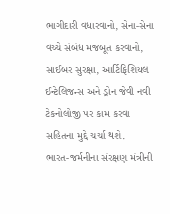ભાગીદારી વધારવાનો, સેના-સેના વચ્ચે સંબંધ મજબૂત કરવાનો, સાઈબર સુરક્ષા, આર્ટિફિશિયલ ઈન્ટેલિજન્સ અને ડ્રોન જેવી નવી ટેકનોલોજી પર કામ કરવા સહિતના મુદ્દે ચર્ચા થશે.
ભારત-જર્મનીના સંરક્ષણ મંત્રીની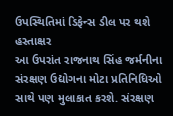ઉપસ્થિતિમાં ડિફેન્સ ડીલ પર થશે હસ્તાક્ષર
આ ઉપરાંત રાજનાથ સિંહ જર્મનીના સંરક્ષણ ઉદ્યોગના મોટા પ્રતિનિધિઓ સાથે પણ મુલાકાત કરશે. સંરક્ષણ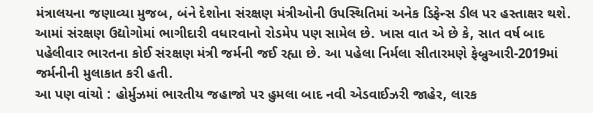મંત્રાલયના જણાવ્યા મુજબ, બંને દેશોના સંરક્ષણ મંત્રીઓની ઉપસ્થિતિમાં અનેક ડિફેન્સ ડીલ પર હસ્તાક્ષર થશે. આમાં સંરક્ષણ ઉદ્યોગોમાં ભાગીદારી વધારવાનો રોડમેપ પણ સામેલ છે. ખાસ વાત એ છે કે, સાત વર્ષ બાદ પહેલીવાર ભારતના કોઈ સંરક્ષણ મંત્રી જર્મની જઈ રહ્યા છે. આ પહેલા નિર્મલા સીતારમણે ફેબ્રુઆરી-2019માં જર્મનીની મુલાકાત કરી હતી.
આ પણ વાંચો : હોર્મુઝમાં ભારતીય જહાજો પર હુમલા બાદ નવી એડવાઈઝરી જાહેર, લારક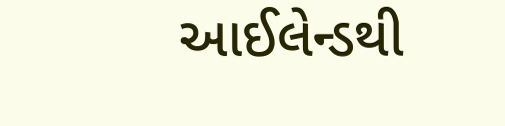આઈલેન્ડથી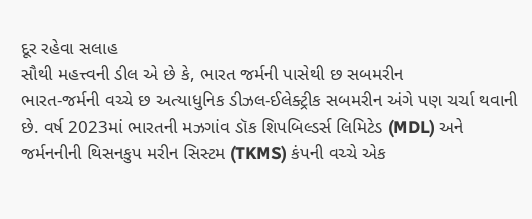દૂર રહેવા સલાહ
સૌથી મહત્ત્વની ડીલ એ છે કે, ભારત જર્મની પાસેથી છ સબમરીન
ભારત-જર્મની વચ્ચે છ અત્યાધુનિક ડીઝલ-ઈલેક્ટ્રીક સબમરીન અંગે પણ ચર્ચા થવાની છે. વર્ષ 2023માં ભારતની મઝગાંવ ડૉક શિપબિલ્ડર્સ લિમિટેડ (MDL) અને જર્મનનીની થિસનકુપ મરીન સિસ્ટમ (TKMS) કંપની વચ્ચે એક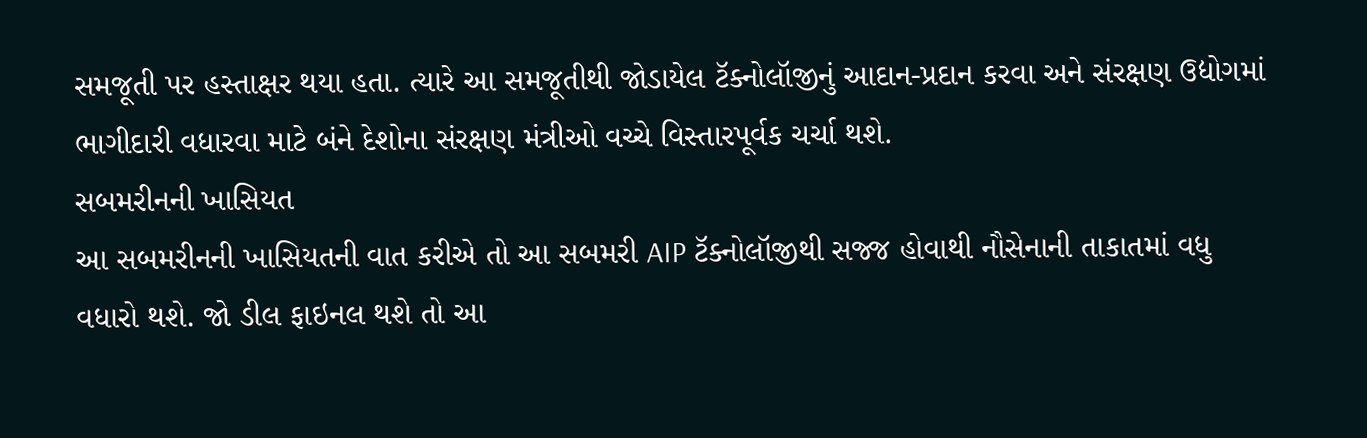સમજૂતી પર હસ્તાક્ષર થયા હતા. ત્યારે આ સમજૂતીથી જોડાયેલ ટૅક્નોલૉજીનું આદાન-પ્રદાન કરવા અને સંરક્ષણ ઉદ્યોગમાં ભાગીદારી વધારવા માટે બંને દેશોના સંરક્ષણ મંત્રીઓ વચ્ચે વિસ્તારપૂર્વક ચર્ચા થશે.
સબમરીનની ખાસિયત
આ સબમરીનની ખાસિયતની વાત કરીએ તો આ સબમરી AIP ટૅક્નોલૉજીથી સજ્જ હોવાથી નૌસેનાની તાકાતમાં વધુ વધારો થશે. જો ડીલ ફાઇનલ થશે તો આ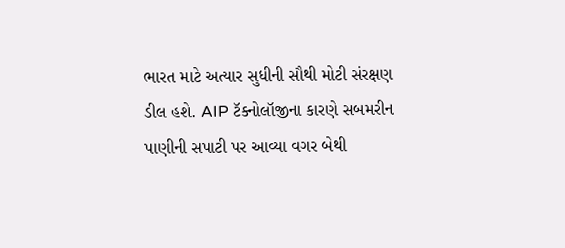ભારત માટે અત્યાર સુધીની સૌથી મોટી સંરક્ષણ ડીલ હશે. AIP ટૅક્નોલૉજીના કારણે સબમરીન પાણીની સપાટી પર આવ્યા વગર બેથી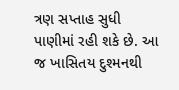ત્રણ સપ્તાહ સુધી પાણીમાં રહી શકે છે. આ જ ખાસિતય દુશ્મનથી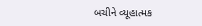બચીને વ્યૂહાત્મક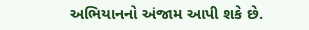અભિયાનનો અંજામ આપી શકે છે.